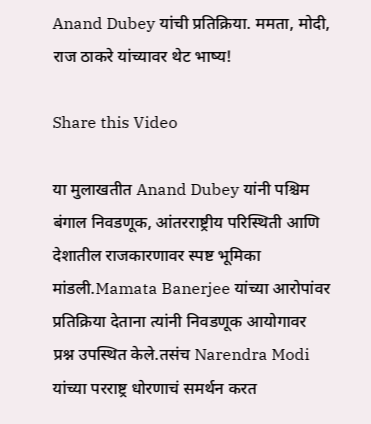Anand Dubey यांची प्रतिक्रिया. ममता, मोदी, राज ठाकरे यांच्यावर थेट भाष्य!

Share this Video

या मुलाखतीत Anand Dubey यांनी पश्चिम बंगाल निवडणूक, आंतरराष्ट्रीय परिस्थिती आणि देशातील राजकारणावर स्पष्ट भूमिका मांडली.Mamata Banerjee यांच्या आरोपांवर प्रतिक्रिया देताना त्यांनी निवडणूक आयोगावर प्रश्न उपस्थित केले.तसंच Narendra Modi यांच्या परराष्ट्र धोरणाचं समर्थन करत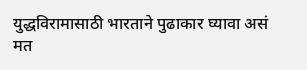युद्धविरामासाठी भारताने पुढाकार घ्यावा असं मत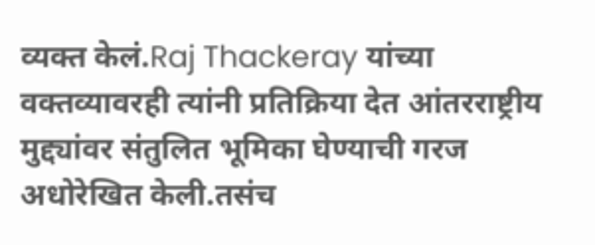व्यक्त केलं.Raj Thackeray यांच्या वक्तव्यावरही त्यांनी प्रतिक्रिया देत आंतरराष्ट्रीय मुद्द्यांवर संतुलित भूमिका घेण्याची गरज अधोरेखित केली.तसंच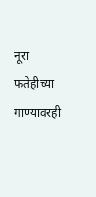नूरा फतेहीच्या गाण्यावरही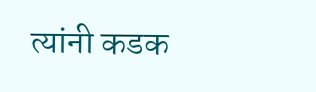त्यांनी कडक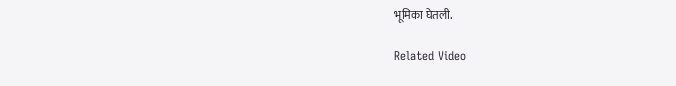भूमिका घेतली.

Related Video